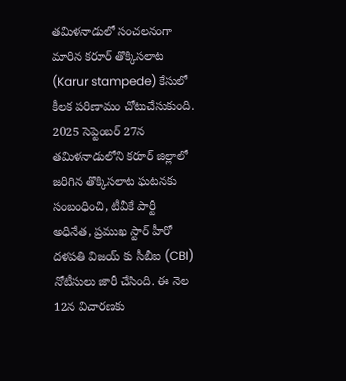తమిళనాడులో సంచలనంగా మారిన కరూర్ తొక్కిసలాట (Karur stampede) కేసులో కీలక పరిణామం చోటుచేసుకుంది. 2025 సెప్టెంబర్ 27న తమిళనాడులోని కరూర్ జిల్లాలో జరిగిన తొక్కిసలాట ఘటనకు సంబంధించి, టీవీకే పార్టీ అధినేత, ప్రముఖ స్టార్ హీరో దళపతి విజయ్ కు సీబీఐ (CBI) నోటీసులు జారీ చేసింది. ఈ నెల 12న విచారణకు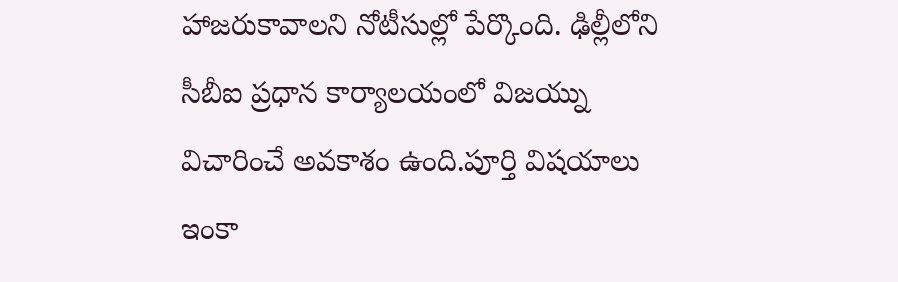హాజరుకావాలని నోటీసుల్లో పేర్కొంది. ఢిల్లీలోని సీబీఐ ప్రధాన కార్యాలయంలో విజయ్ను విచారించే అవకాశం ఉంది.పూర్తి విషయాలు ఇంకా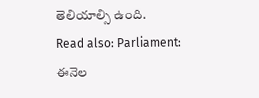తెలియాల్సి ఉంది.
Read also: Parliament: ఈనెల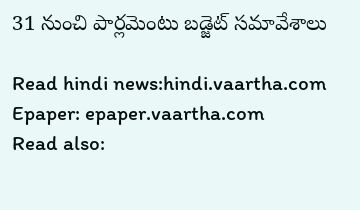31 నుంచి పార్లమెంటు బడ్జెట్ సమావేశాలు

Read hindi news:hindi.vaartha.com
Epaper: epaper.vaartha.com
Read also: